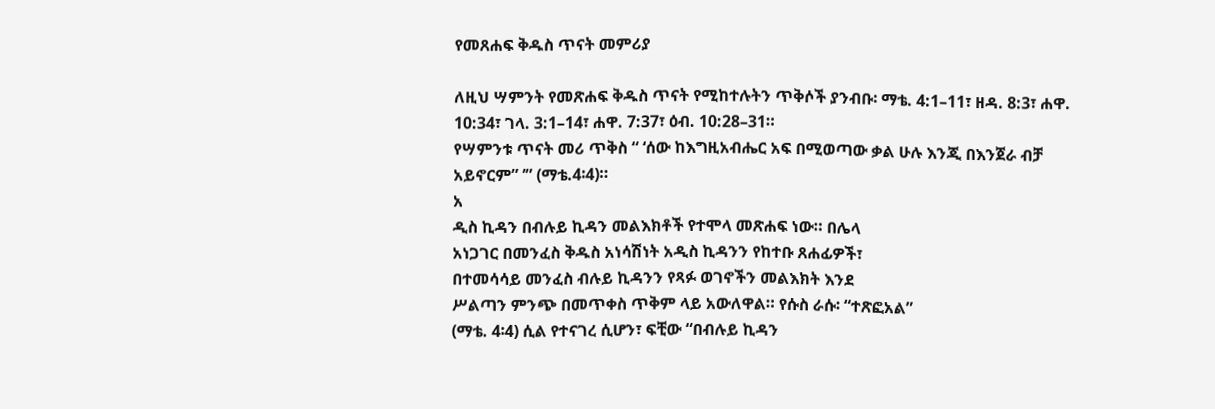የመጸሐፍ ቅዱስ ጥናት መምሪያ

ለዚህ ሣምንት የመጽሐፍ ቅዱስ ጥናት የሚከተሉትን ጥቅሶች ያንብቡ፡ ማቴ. 4:1–11፣ ዘዳ. 8:3፣ ሐዋ. 10:34፣ ገላ. 3:1–14፣ ሐዋ. 7:37፣ ዕብ. 10:28–31።
የሣምንቱ ጥናት መሪ ጥቅስ “ ‘ሰው ከእግዚአብሔር አፍ በሚወጣው ቃል ሁሉ እንጂ በእንጀራ ብቻ አይኖርም” ’” (ማቴ.4፡4)።
አ
ዲስ ኪዳን በብሉይ ኪዳን መልእክቶች የተሞላ መጽሐፍ ነው። በሌላ
አነጋገር በመንፈስ ቅዱስ አነሳሽነት አዲስ ኪዳንን የከተቡ ጸሐፊዎች፣
በተመሳሳይ መንፈስ ብሉይ ኪዳንን የጻፉ ወገኖችን መልእክት እንደ
ሥልጣን ምንጭ በመጥቀስ ጥቅም ላይ አውለዋል። የሱስ ራሱ፡ “ተጽፎአል”
(ማቴ. 4፡4) ሲል የተናገረ ሲሆን፣ ፍቺው “በብሉይ ኪዳን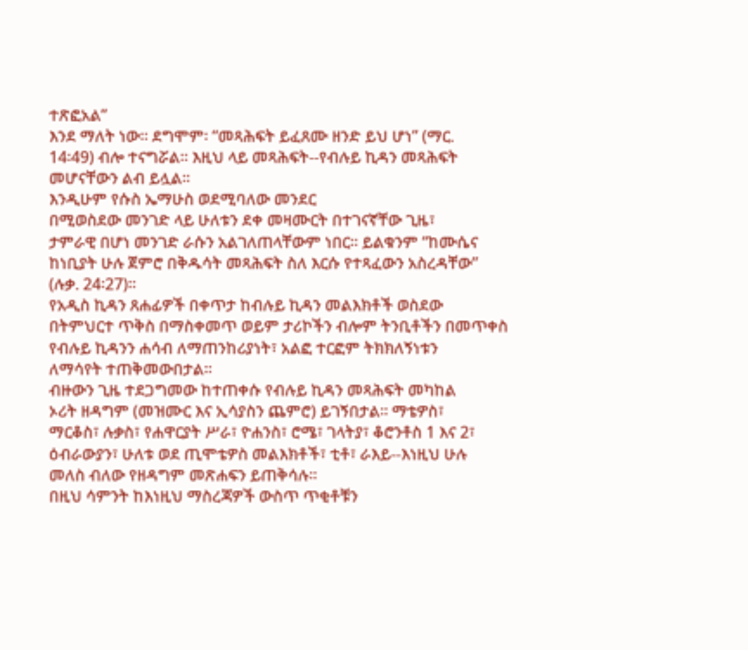ተጽፎአል”
እንደ ማለት ነው። ደግሞም፡ “መጻሕፍት ይፈጸሙ ዘንድ ይህ ሆነ” (ማር.
14፡49) ብሎ ተናግሯል። እዚህ ላይ መጻሕፍት--የብሉይ ኪዳን መጻሕፍት
መሆናቸውን ልብ ይሏል።
እንዲሁም የሱስ ኤማሁስ ወደሚባለው መንደር
በሚወስደው መንገድ ላይ ሁለቱን ደቀ መዛሙርት በተገናኛቸው ጊዜ፣
ታምራዊ በሆነ መንገድ ራሱን አልገለጠላቸውም ነበር። ይልቁንም “ከሙሴና
ከነቢያት ሁሉ ጀምሮ በቅዱሳት መጻሕፍት ስለ እርሱ የተጻፈውን አስረዳቸው”
(ሉቃ. 24፡27)።
የአዲስ ኪዳን ጸሐፊዎች በቀጥታ ከብሉይ ኪዳን መልእክቶች ወስደው
በትምህርተ ጥቅስ በማስቀመጥ ወይም ታሪኮችን ብሎም ትንቢቶችን በመጥቀስ
የብሉይ ኪዳንን ሐሳብ ለማጠንከሪያነት፣ አልፎ ተርፎም ትክክለኝነቱን
ለማሳየት ተጠቅመውበታል።
ብዙውን ጊዜ ተደጋግመው ከተጠቀሱ የብሉይ ኪዳን መጻሕፍት መካከል
ኦሪት ዘዳግም (መዝሙር እና ኢሳያስን ጨምሮ) ይገኝበታል። ማቴዎስ፣
ማርቆስ፣ ሉቃስ፣ የሐዋርያት ሥራ፣ ዮሐንስ፣ ሮሜ፣ ገላትያ፣ ቆሮንቶስ 1 እና 2፣
ዕብራውያን፣ ሁለቱ ወደ ጢሞቴዎስ መልእክቶች፣ ቲቶ፣ ራእይ--እነዚህ ሁሉ
መለስ ብለው የዘዳግም መጽሐፍን ይጠቅሳሉ።
በዚህ ሳምንት ከእነዚህ ማስረጃዎች ውስጥ ጥቂቶቹን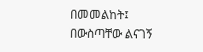በመመልከት፤
በውስጣቸው ልናገኝ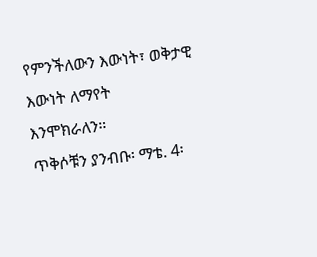የምንችለውን እውነት፣ ወቅታዊ እውነት ለማየት
እንሞክራለን።
ጥቅሶቹን ያንብቡ፡ ማቴ. 4፡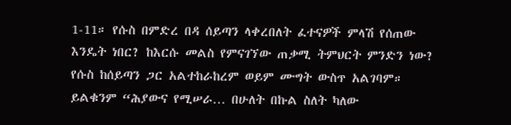1-11። የሱስ በምድረ በዳ ሰይጣን ላቀረበለት ፈተናዎች ምላሽ የሰጠው እንዴት ነበር? ከእርሱ መልስ የምናገኘው ጠቃሚ ትምህርት ምንድን ነው?
የሱስ ከሰይጣን ጋር አልተከራከረም ወይም ሙግት ውስጥ አልገባም።
ይልቁንም “ሕያውና የሚሠራ… በሁለት በኩል ስለት ካለው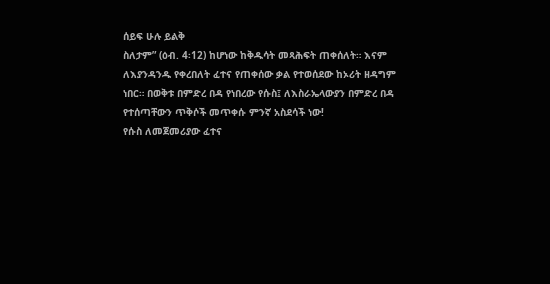ሰይፍ ሁሉ ይልቅ
ስለታም” (ዕብ. 4፡12) ከሆነው ከቅዱሳት መጻሕፍት ጠቀሰለት። እናም
ለእያንዳንዱ የቀረበለት ፈተና የጠቀሰው ቃል የተወሰደው ከኦሪት ዘዳግም
ነበር። በወቅቱ በምድረ በዳ የነበረው የሱስ፤ ለእስራኤላውያን በምድረ በዳ
የተሰጣቸውን ጥቅሶች መጥቀሱ ምንኛ አስደሳች ነው!
የሱስ ለመጀመሪያው ፈተና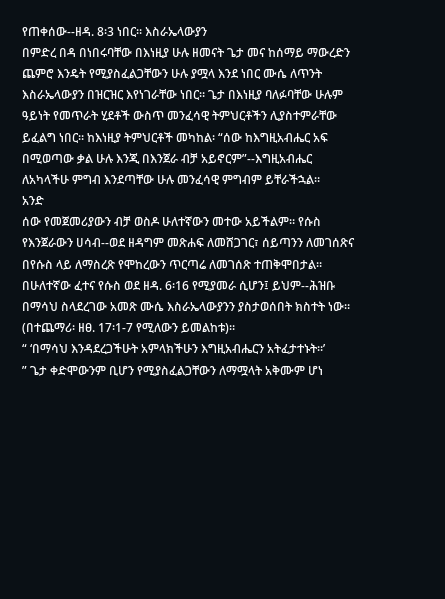የጠቀሰው--ዘዳ. 8፡3 ነበር። እስራኤላውያን
በምድረ በዳ በነበሩባቸው በእነዚያ ሁሉ ዘመናት ጌታ መና ከሰማይ ማውረድን
ጨምሮ እንዴት የሚያስፈልጋቸውን ሁሉ ያሟላ እንደ ነበር ሙሴ ለጥንት
እስራኤላውያን በዝርዝር እየነገራቸው ነበር። ጌታ በእነዚያ ባለፉባቸው ሁሉም
ዓይነት የመጥራት ሂደቶች ውስጥ መንፈሳዊ ትምህርቶችን ሊያስተምራቸው
ይፈልግ ነበር። ከእነዚያ ትምህርቶች መካከል፡ “ሰው ከእግዚአብሔር አፍ
በሚወጣው ቃል ሁሉ እንጂ በእንጀራ ብቻ አይኖርም”--እግዚአብሔር
ለአካላችሁ ምግብ እንደጣቸው ሁሉ መንፈሳዊ ምግብም ይቸራችኋል።
አንድ
ሰው የመጀመሪያውን ብቻ ወስዶ ሁለተኛውን መተው አይችልም። የሱስ
የእንጀራውን ሀሳብ--ወደ ዘዳግም መጽሐፍ ለመሸጋገር፣ ሰይጣንን ለመገሰጽና
በየሱስ ላይ ለማስረጽ የሞከረውን ጥርጣሬ ለመገሰጽ ተጠቅሞበታል።
በሁለተኛው ፈተና የሱስ ወደ ዘዳ. 6፡16 የሚያመራ ሲሆን፤ ይህም--ሕዝቡ
በማሳህ ስላደረገው አመጽ ሙሴ እስራኤላውያንን ያስታወሰበት ክስተት ነው።
(በተጨማሪ፡ ዘፀ. 17፡1-7 የሚለውን ይመልከቱ)።
“ ‘በማሳህ እንዳደረጋችሁት አምላክችሁን እግዚአብሔርን አትፈታተኑት።’
” ጌታ ቀድሞውንም ቢሆን የሚያስፈልጋቸውን ለማሟላት አቅሙም ሆነ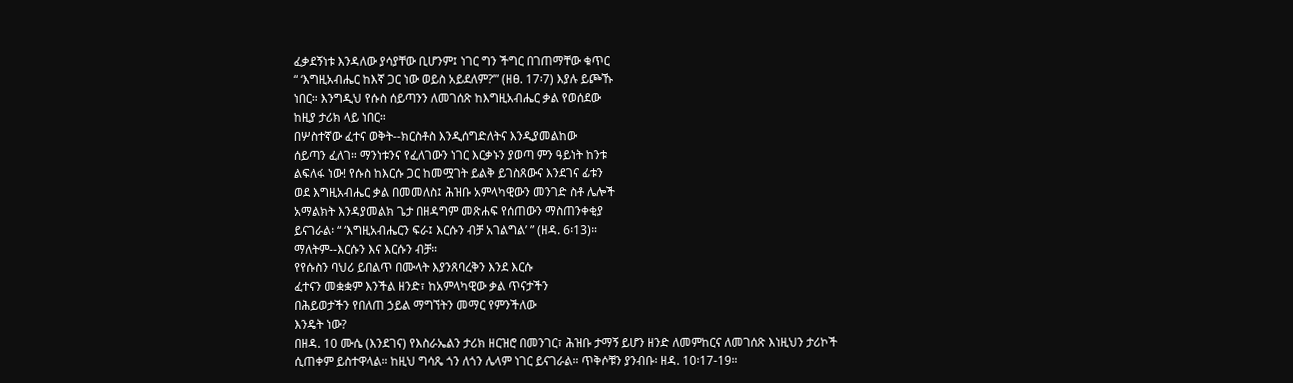ፈቃደኝነቱ እንዳለው ያሳያቸው ቢሆንም፤ ነገር ግን ችግር በገጠማቸው ቁጥር
“ ‘እግዚአብሔር ከእኛ ጋር ነው ወይስ አይደለም?’” (ዘፀ. 17፡7) እያሉ ይጮኹ
ነበር። እንግዲህ የሱስ ሰይጣንን ለመገሰጽ ከእግዚአብሔር ቃል የወሰደው
ከዚያ ታሪክ ላይ ነበር።
በሦስተኛው ፈተና ወቅት--ክርስቶስ እንዲሰግድለትና እንዲያመልከው
ሰይጣን ፈለገ። ማንነቱንና የፈለገውን ነገር እርቃኑን ያወጣ ምን ዓይነት ከንቱ
ልፍለፋ ነው! የሱስ ከእርሱ ጋር ከመሟገት ይልቅ ይገስጸውና እንደገና ፊቱን
ወደ እግዚአብሔር ቃል በመመለስ፤ ሕዝቡ አምላካዊውን መንገድ ስቶ ሌሎች
አማልክት እንዳያመልክ ጌታ በዘዳግም መጽሐፍ የሰጠውን ማስጠንቀቂያ
ይናገራል፡ “ ‘እግዚአብሔርን ፍራ፤ እርሱን ብቻ አገልግል’ ” (ዘዳ. 6፡13)።
ማለትም--እርሱን እና እርሱን ብቻ።
የየሱስን ባህሪ ይበልጥ በሙላት እያንጸባረቅን እንደ እርሱ
ፈተናን መቋቋም እንችል ዘንድ፣ ከአምላካዊው ቃል ጥናታችን
በሕይወታችን የበለጠ ኃይል ማግኘትን መማር የምንችለው
እንዴት ነው?
በዘዳ. 10 ሙሴ (እንደገና) የእስራኤልን ታሪክ ዘርዝሮ በመንገር፣ ሕዝቡ ታማኝ ይሆን ዘንድ ለመምከርና ለመገሰጽ እነዚህን ታሪኮች ሲጠቀም ይስተዋላል። ከዚህ ግሳጼ ጎን ለጎን ሌላም ነገር ይናገራል። ጥቅሶቹን ያንብቡ፡ ዘዳ. 10፡17-19።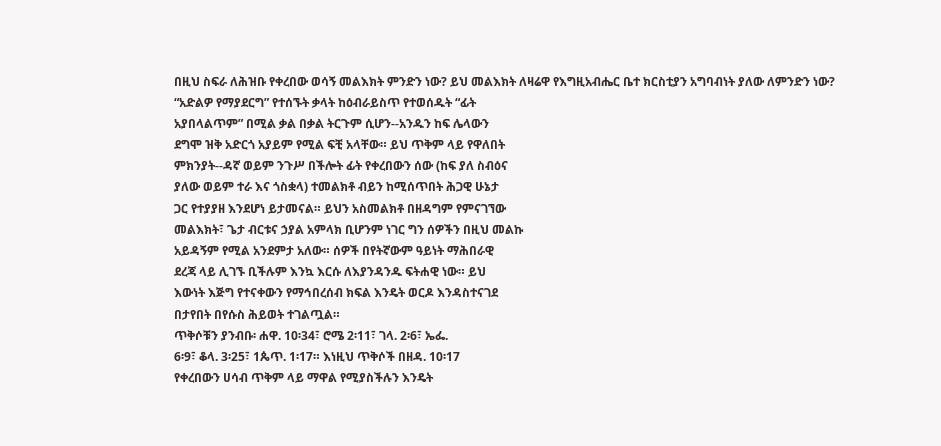በዚህ ስፍራ ለሕዝቡ የቀረበው ወሳኝ መልእክት ምንድን ነው? ይህ መልእክት ለዛሬዋ የእግዚአብሔር ቤተ ክርስቲያን አግባብነት ያለው ለምንድን ነው?
“አድልዎ የማያደርግ” የተሰኙት ቃላት ከዕብራይስጥ የተወሰዱት “ፊት
አያበላልጥም” በሚል ቃል በቃል ትርጉም ሲሆን--አንዱን ከፍ ሌላውን
ደግሞ ዝቅ አድርጎ አያይም የሚል ፍቺ አላቸው። ይህ ጥቅም ላይ የዋለበት
ምክንያት--ዳኛ ወይም ንጉሥ በችሎት ፊት የቀረበውን ሰው (ከፍ ያለ ስብዕና
ያለው ወይም ተራ እና ጎስቋላ) ተመልክቶ ብይን ከሚሰጥበት ሕጋዊ ሁኔታ
ጋር የተያያዘ እንደሆነ ይታመናል። ይህን አስመልክቶ በዘዳግም የምናገኘው
መልእክት፣ ጌታ ብርቱና ኃያል አምላክ ቢሆንም ነገር ግን ሰዎችን በዚህ መልኩ
አይዳኝም የሚል አንደምታ አለው። ሰዎች በየትኛውም ዓይነት ማሕበራዊ
ደረጃ ላይ ሊገኙ ቢችሉም እንኳ እርሱ ለእያንዳንዱ ፍትሐዊ ነው። ይህ
እውነት እጅግ የተናቀውን የማኅበረሰብ ክፍል እንዴት ወርዶ እንዳስተናገደ
በታየበት በየሱስ ሕይወት ተገልጧል።
ጥቅሶቹን ያንብቡ፡ ሐዋ. 10፡34፣ ሮሜ 2፡11፣ ገላ. 2፡6፣ ኤፌ.
6፡9፣ ቆላ. 3፡25፣ 1ጴጥ. 1፡17። እነዚህ ጥቅሶች በዘዳ. 10፡17
የቀረበውን ሀሳብ ጥቅም ላይ ማዋል የሚያስችሉን እንዴት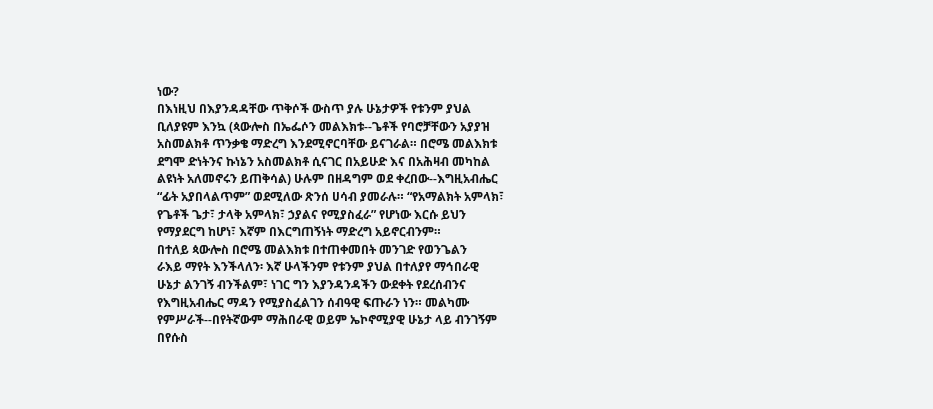ነው?
በእነዚህ በእያንዳዳቸው ጥቅሶች ውስጥ ያሉ ሁኔታዎች የቱንም ያህል
ቢለያዩም እንኳ (ጳውሎስ በኤፌሶን መልእክቱ--ጌቶች የባሮቻቸውን አያያዝ
አስመልክቶ ጥንቃቄ ማድረግ እንደሚኖርባቸው ይናገራል። በሮሜ መልእክቱ
ደግሞ ድነትንና ኩነኔን አስመልክቶ ሲናገር በአይሁድ እና በአሕዛብ መካከል
ልዩነት አለመኖሩን ይጠቅሳል) ሁሉም በዘዳግም ወደ ቀረበው--እግዚአብሔር
“ፊት አያበላልጥም” ወደሚለው ጽንሰ ሀሳብ ያመራሉ። “የአማልክት አምላክ፣
የጌቶች ጌታ፣ ታላቅ አምላክ፣ ኃያልና የሚያስፈራ” የሆነው እርሱ ይህን
የማያደርግ ከሆነ፣ እኛም በእርግጠኝነት ማድረግ አይኖርብንም።
በተለይ ጳውሎስ በሮሜ መልእክቱ በተጠቀመበት መንገድ የወንጌልን
ራእይ ማየት እንችላለን፡ እኛ ሁላችንም የቱንም ያህል በተለያየ ማኅበራዊ
ሁኔታ ልንገኝ ብንችልም፣ ነገር ግን እያንዳንዳችን ውደቀት የደረሰብንና
የእግዚአብሔር ማዳን የሚያስፈልገን ሰብዓዊ ፍጡራን ነን። መልካሙ
የምሥራች--በየትኛውም ማሕበራዊ ወይም ኤኮኖሚያዊ ሁኔታ ላይ ብንገኝም
በየሱስ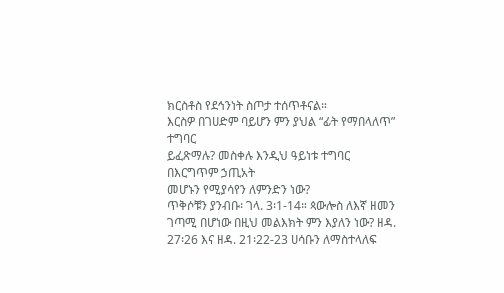ክርስቶስ የደኅንነት ስጦታ ተሰጥቶናል።
እርስዎ በገሀድም ባይሆን ምን ያህል “ፊት የማበላለጥ” ተግባር
ይፈጽማሉ? መስቀሉ እንዲህ ዓይነቱ ተግባር በእርግጥም ኃጢአት
መሆኑን የሚያሳየን ለምንድን ነው?
ጥቅሶቹን ያንብቡ፡ ገላ. 3፡1-14። ጳውሎስ ለእኛ ዘመን ገጣሚ በሆነው በዚህ መልእክት ምን እያለን ነው? ዘዳ. 27፡26 እና ዘዳ. 21፡22-23 ሀሳቡን ለማስተላለፍ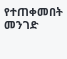የተጠቀመበት መንገድ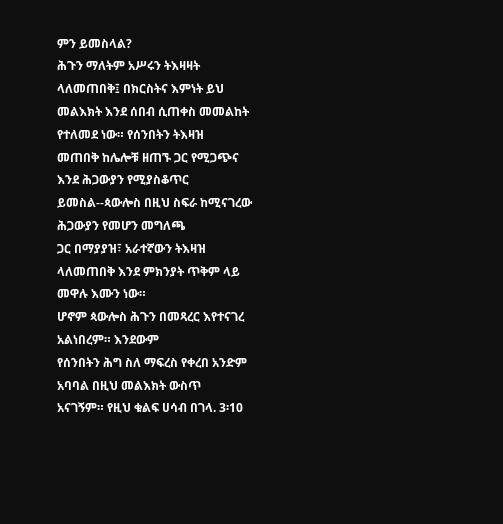ምን ይመስላል?
ሕጉን ማለትም አሥሩን ትእዛዛት ላለመጠበቅ፤ በክርስትና እምነት ይህ
መልእክት እንደ ሰበብ ሲጠቀስ መመልከት የተለመደ ነው። የሰንበትን ትእዛዝ
መጠበቅ ከሌሎቹ ዘጠኙ ጋር የሚጋጭና እንደ ሕጋውያን የሚያስቆጥር
ይመስል--ጳውሎስ በዚህ ስፍራ ከሚናገረው ሕጋውያን የመሆን መግለጫ
ጋር በማያያዝ፣ አራተኛውን ትእዛዝ ላለመጠበቅ እንደ ምክንያት ጥቅም ላይ
መዋሉ እሙን ነው።
ሆኖም ጳውሎስ ሕጉን በመጻረር እየተናገረ አልነበረም። እንደውም
የሰንበትን ሕግ ስለ ማፍረስ የቀረበ አንድም አባባል በዚህ መልእክት ውስጥ
አናገኝም። የዚህ ቁልፍ ሀሳብ በገላ. 3፡10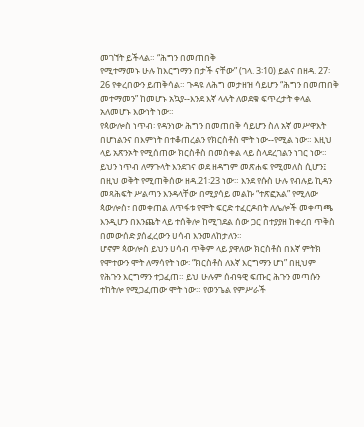መገኘት ይችላል። “ሕግን በመጠበቅ
የሚተማመኑ ሁሉ ከእርግማን በታች ናቸው” (ገላ. 3፡10) ይልና በዘዳ. 27፡
26 የቀረበውን ይጠቅሳል። ጉዳዩ ለሕግ መታዘዝ ሳይሆን “ሕግን በመጠበቅ
መተማመን” ከመሆኑ አኳያ--እንደ እኛ ላሉት ለወደቁ ፍጥረታት ቀላል
አለመሆኑ እውነት ነው።
የጳውሎስ ነጥብ፡ የዳንነው ሕግን በመጠበቅ ሳይሆን ስለ አኛ መሥዋእት
በሆነልንና በእምነት በተቆጠረልን የክርስቶስ ሞት ነው--የሚል ነው። እዚህ
ላይ አጽንኦት የሚሰጠው ክርስቶስ በመስቀል ላይ ስላደረገልን ነገር ነው።
ይህን ነጥብ ለማጉላት እንደገና ወደ ዘዳግም መጽሐፍ የሚመለስ ሲሆን፤
በዚህ ወቅት የሚጠቅሰው ዘዳ.21፡23 ነው። እንደ የሱስ ሁሉ የብሉይ ኪዳን
መጻሕፍት ሥልጣን እንዳላቸው በሚያሳይ መልኩ “ተጽፎአል” የሚለው
ጳውሎስ፣ በመቀጠል ለጥፋቱ የሞት ፍርድ ተፈርዶበት ለሌሎች መቀጣጫ
እንዲሆን በእንጨት ላይ ተሰቅሎ ከሚገደል ሰው ጋር በተያያዘ ከቀረበ ጥቅስ
በመውሰድ ያሰፈረውን ሀሳብ እንመለከታለን።
ሆኖም ጳውሎስ ይህን ሀሳብ ጥቅም ላይ ያዋለው ክርስቶስ በእኛ ምትክ
የሞተውን ሞት ለማሳየት ነው፡ “ክርስቶስ ለእኛ እርግማን ሆነ” በዚህም
የሕጉን እርግማን ተጋፈጠ። ይህ ሁሉም ሰብዓዊ ፍጡር ሕጉን መጣሱን
ተከትሎ የሚጋፈጠው ሞት ነው። የወንጌል የምሥራች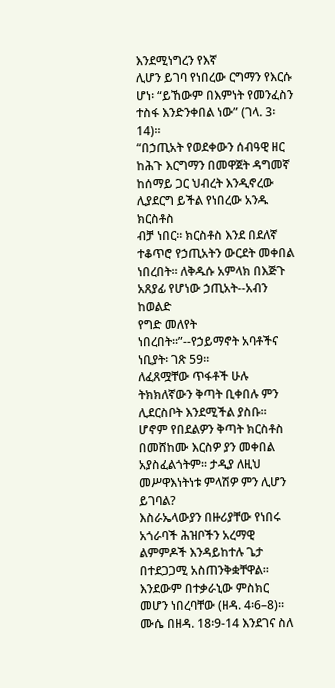እንደሚነግረን የእኛ
ሊሆን ይገባ የነበረው ርግማን የእርሱ ሆነ፡ “ይኸውም በእምነት የመንፈስን
ተስፋ እንድንቀበል ነው” (ገላ. 3፡14)።
“በኃጢአት የወደቀውን ሰብዓዊ ዘር ከሕጉ እርግማን በመዋጀት ዳግመኛ
ከሰማይ ጋር ህብረት እንዲኖረው ሊያደርግ ይችል የነበረው አንዱ ክርስቶስ
ብቻ ነበር። ክርስቶስ እንደ በደለኛ ተቆጥሮ የኃጢአትን ውርደት መቀበል
ነበረበት። ለቅዱሱ አምላክ በእጅጉ አጸያፊ የሆነው ኃጢአት--አብን ከወልድ
የግድ መለየት ነበረበት።”--የኃይማኖት አባቶችና ነቢያት፡ ገጽ 59።
ለፈጸሟቸው ጥፋቶች ሁሉ ትክክለኛውን ቅጣት ቢቀበሉ ምን
ሊደርስቦት እንደሚችል ያስቡ። ሆኖም የበደልዎን ቅጣት ክርስቶስ
በመሸከሙ እርስዎ ያን መቀበል አያስፈልጎትም። ታዲያ ለዚህ
መሥዋእነትነቱ ምላሽዎ ምን ሊሆን ይገባል?
እስራኤላውያን በዙሪያቸው የነበሩ አጎራባች ሕዝቦችን አረማዊ ልምምዶች እንዳይከተሉ ጌታ በተደጋጋሚ አስጠንቅቋቸዋል። እንደውም በተቃራኒው ምስክር መሆን ነበረባቸው (ዘዳ. 4፡6–8)። ሙሴ በዘዳ. 18፡9-14 እንደገና ስለ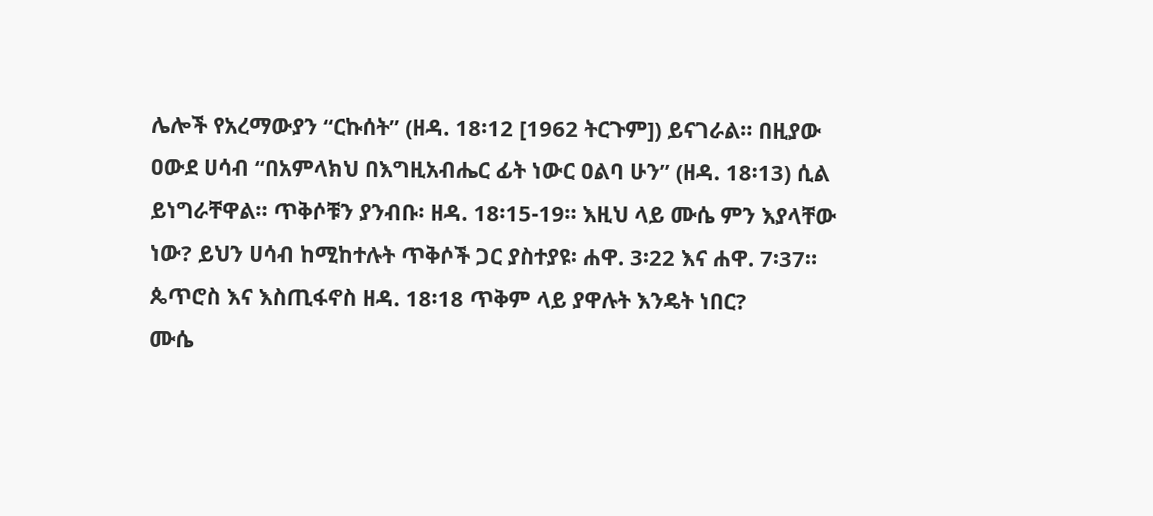ሌሎች የአረማውያን “ርኩሰት” (ዘዳ. 18፡12 [1962 ትርጉም]) ይናገራል። በዚያው ዐውደ ሀሳብ “በአምላክህ በእግዚአብሔር ፊት ነውር ዐልባ ሁን” (ዘዳ. 18፡13) ሲል ይነግራቸዋል። ጥቅሶቹን ያንብቡ፡ ዘዳ. 18፡15-19። እዚህ ላይ ሙሴ ምን እያላቸው ነው? ይህን ሀሳብ ከሚከተሉት ጥቅሶች ጋር ያስተያዩ፡ ሐዋ. 3፡22 እና ሐዋ. 7፡37። ጴጥሮስ እና እስጢፋኖስ ዘዳ. 18፡18 ጥቅም ላይ ያዋሉት እንዴት ነበር?
ሙሴ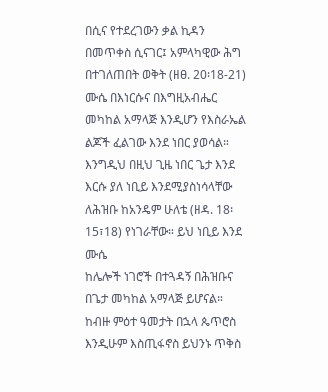በሲና የተደረገውን ቃል ኪዳን በመጥቀስ ሲናገር፤ አምላካዊው ሕግ
በተገለጠበት ወቅት (ዘፀ. 20፡18-21) ሙሴ በእነርሱና በእግዚአብሔር
መካከል አማላጅ እንዲሆን የእስራኤል ልጆች ፈልገው እንደ ነበር ያወሳል።
እንግዲህ በዚህ ጊዜ ነበር ጌታ እንደ እርሱ ያለ ነቢይ እንደሚያስነሳላቸው
ለሕዝቡ ከአንዴም ሁለቴ (ዘዳ. 18፡15፣18) የነገራቸው። ይህ ነቢይ እንደ ሙሴ
ከሌሎች ነገሮች በተጓዳኝ በሕዝቡና በጌታ መካከል አማላጅ ይሆናል።
ከብዙ ምዕተ ዓመታት በኋላ ጴጥሮስ እንዲሁም እስጢፋኖስ ይህንኑ ጥቅስ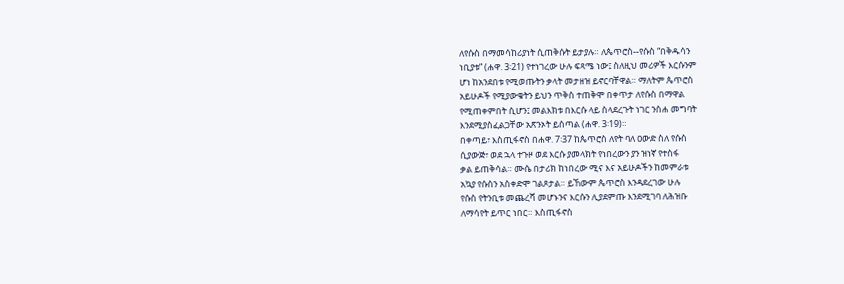ለየሱስ በማመሳከሪያነት ሲጠቅሱት ይታያሉ። ለጴጥሮስ--የሱስ “በቅዱሳን
ነቢያቱ” (ሐዋ. 3፡21) የተነገረው ሁሉ ፍጻሜ ነው፤ ስለዚህ መሪዎች እርሱንም
ሆነ ከአንደበቱ የሚወጡትን ቃላት መታዘዝ ይኖርባቸዋል። ማለትም ጴጥሮስ
አይሁዶች የሚያውቁትን ይህን ጥቅስ ተጠቅሞ በቀጥታ ለየሱስ በማዋል
የሚጠቀምበት ሲሆን፤ መልእክቱ በእርሱ ላይ ስላደረጉት ነገር ንስሐ መግባት
እንደሚያስፈልጋቸው አጽንኦት ይሰጣል (ሐዋ. 3፡19)።
በቀጣይ፣ እስጢፋኖስ በሐዋ. 7፡37 ከጴጥሮስ ለየት ባለ ዐውድ ስለ የሱስ
ሲያውጅ፣ ወደ ኋላ ተጉዞ ወደ እርሱ ያመላክት የነበረውን ያን ዝነኛ የተስፋ
ቃል ይጠቅሳል። ሙሴ በታሪክ ከነበረው ሚና እና አይሁዶችን ከመምራቱ
አኳያ የሱስን አስቀድሞ ገልጾታል። ይኸውም ጴጥሮስ እንዳደረገው ሁሉ
የሱስ የትንቢቱ መጨረሻ መሆኑንና እርሱን ሊያደምጡ እንደሚገባ ለሕዝቡ
ለማሳየት ይጥር ነበር። እስጢፋኖስ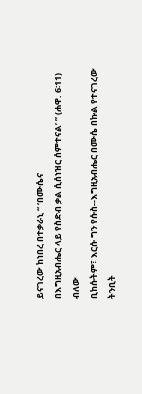ይናገረው ከነበረ በተቃራኒ “ ‘በሙሴና
በእግዚአብሔር ላይ የስድብ ቃል ሲሰነዝር ሰምተናል’ ” (ሐዋ. 6፡11) ብለው
ቢከሱትም፣ እርሱ ግን የሱስ--እግዚአብሔር በሙሴ በኩል የተናገረው ትንቢት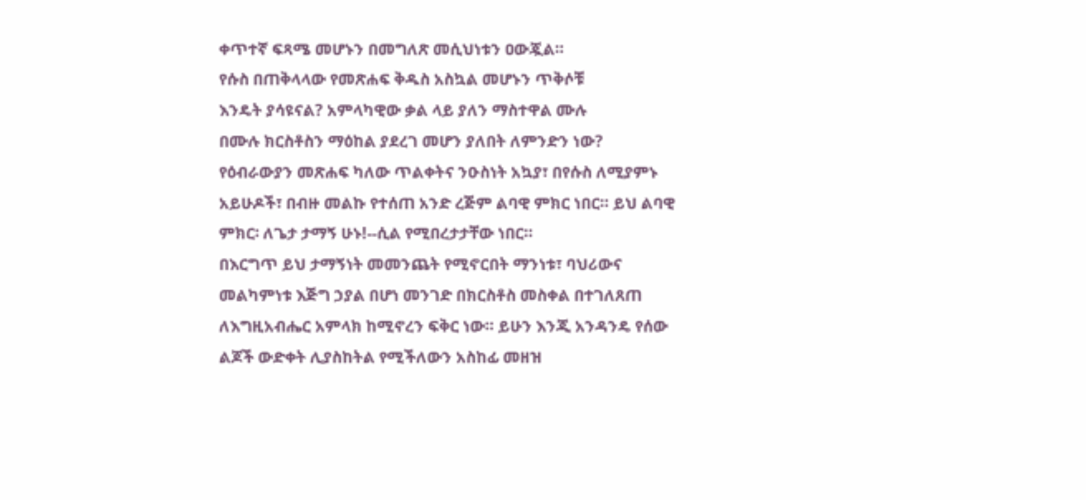ቀጥተኛ ፍጻሜ መሆኑን በመግለጽ መሲህነቱን ዐውጇል።
የሱስ በጠቅላላው የመጽሐፍ ቅዱስ አስኳል መሆኑን ጥቅሶቹ
እንዴት ያሳዩናል? አምላካዊው ቃል ላይ ያለን ማስተዋል ሙሉ
በሙሉ ክርስቶስን ማዕከል ያደረገ መሆን ያለበት ለምንድን ነው?
የዕብራውያን መጽሐፍ ካለው ጥልቀትና ንዑስነት አኳያ፣ በየሱስ ለሚያምኑ
አይሁዶች፣ በብዙ መልኩ የተሰጠ አንድ ረጅም ልባዊ ምክር ነበር። ይህ ልባዊ
ምክር፡ ለጌታ ታማኝ ሁኑ!--ሲል የሚበረታታቸው ነበር።
በእርግጥ ይህ ታማኝነት መመንጨት የሚኖርበት ማንነቱ፣ ባህሪውና
መልካምነቱ እጅግ ኃያል በሆነ መንገድ በክርስቶስ መስቀል በተገለጸጠ
ለእግዚአብሔር አምላክ ከሚኖረን ፍቅር ነው። ይሁን እንጂ አንዳንዴ የሰው
ልጆች ውድቀት ሊያስከትል የሚችለውን አስከፊ መዘዝ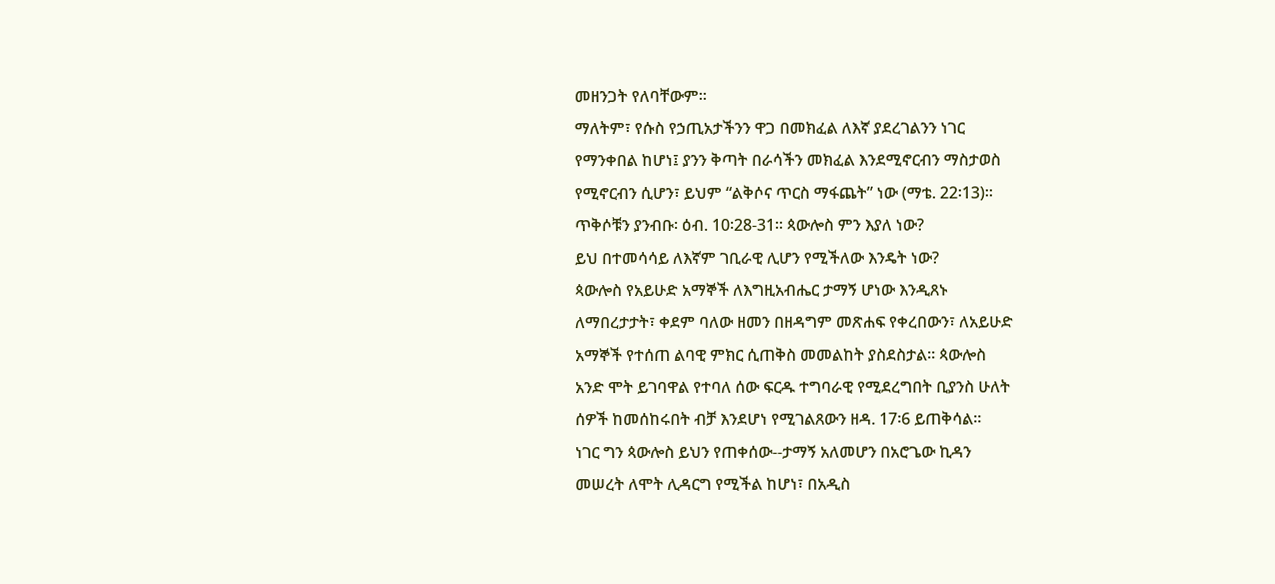መዘንጋት የለባቸውም።
ማለትም፣ የሱስ የኃጢአታችንን ዋጋ በመክፈል ለእኛ ያደረገልንን ነገር
የማንቀበል ከሆነ፤ ያንን ቅጣት በራሳችን መክፈል እንደሚኖርብን ማስታወስ
የሚኖርብን ሲሆን፣ ይህም “ልቅሶና ጥርስ ማፋጨት” ነው (ማቴ. 22፡13)።
ጥቅሶቹን ያንብቡ፡ ዕብ. 10፡28-31። ጳውሎስ ምን እያለ ነው?
ይህ በተመሳሳይ ለእኛም ገቢራዊ ሊሆን የሚችለው እንዴት ነው?
ጳውሎስ የአይሁድ አማኞች ለእግዚአብሔር ታማኝ ሆነው እንዲጸኑ
ለማበረታታት፣ ቀደም ባለው ዘመን በዘዳግም መጽሐፍ የቀረበውን፣ ለአይሁድ
አማኞች የተሰጠ ልባዊ ምክር ሲጠቅስ መመልከት ያስደስታል። ጳውሎስ
አንድ ሞት ይገባዋል የተባለ ሰው ፍርዱ ተግባራዊ የሚደረግበት ቢያንስ ሁለት
ሰዎች ከመሰከሩበት ብቻ እንደሆነ የሚገልጸውን ዘዳ. 17፡6 ይጠቅሳል።
ነገር ግን ጳውሎስ ይህን የጠቀሰው--ታማኝ አለመሆን በአሮጌው ኪዳን
መሠረት ለሞት ሊዳርግ የሚችል ከሆነ፣ በአዲስ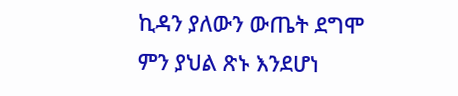ኪዳን ያለውን ውጤት ደግሞ
ምን ያህል ጽኑ እንደሆነ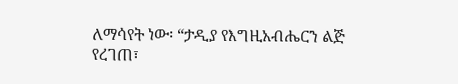ለማሳየት ነው፡ “ታዲያ የእግዚአብሔርን ልጅ የረገጠ፣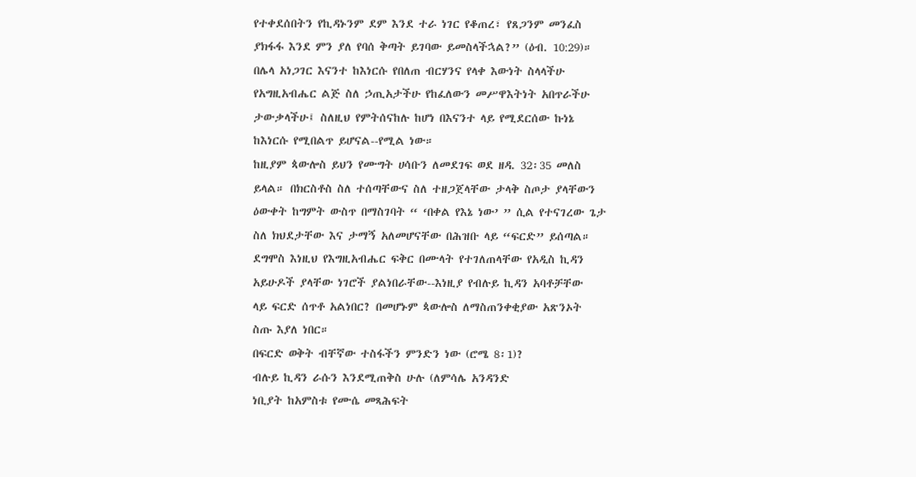የተቀደሰበትን የኪዳኑንም ደም እንደ ተራ ነገር የቆጠረ፣ የጸጋንም መንፈስ
ያክፋፋ እንደ ምን ያለ የባሰ ቅጣት ይገባው ይመስላችኋል?” (ዕብ. 10:29)።
በሌላ አነጋገር እናንተ ከእነርሱ የበለጠ ብርሃንና የላቀ እውነት ስላላችሁ
የአግዚአብሔር ልጅ ስለ ኃጢአታችሁ የከፈለውን መሥዋእትነት አበጥራችሁ
ታውቃላችሁ፤ ስለዚህ የምትሰናከሉ ከሆነ በእናንተ ላይ የሚደርሰው ኩነኔ
ከእነርሱ የሚበልጥ ይሆናል--የሚል ነው።
ከዚያም ጳውሎስ ይህን የሙግት ሀሳቡን ለመደገፍ ወደ ዘዳ. 32፡35 መለስ
ይላል። በክርስቶስ ስለ ተሰጣቸውና ስለ ተዘጋጀላቸው ታላቅ ስጦታ ያላቸውን
ዕውቀት ከግምት ውስጥ በማስገባት “ ‘በቀል የእኔ ነው’ ” ሲል የተናገረው ጌታ
ስለ ክህደታቸው እና ታማኝ አለመሆናቸው በሕዝቡ ላይ “ፍርድ” ይሰጣል።
ደግሞስ እነዚህ የእግዚአብሔር ፍቅር በሙላት የተገለጠላቸው የአዲስ ኪዳን
አይሁዶች ያላቸው ነገሮች ያልነበራቸው--እነዚያ የብሉይ ኪዳን አባቶቻቸው
ላይ ፍርድ ሰጥቶ አልነበር? በመሆኑም ጳውሎስ ለማስጠንቀቂያው አጽንኦት
ስጡ እያለ ነበር።
በፍርድ ወቅት ብቸኛው ተስፋችን ምንድን ነው (ሮሜ 8፡1)?
ብሉይ ኪዳን ራሱን እንደሚጠቅስ ሁሉ (ለምሳሌ አንዳንድ
ነቢያት ከአምስቱ የሙሴ መጻሕፍት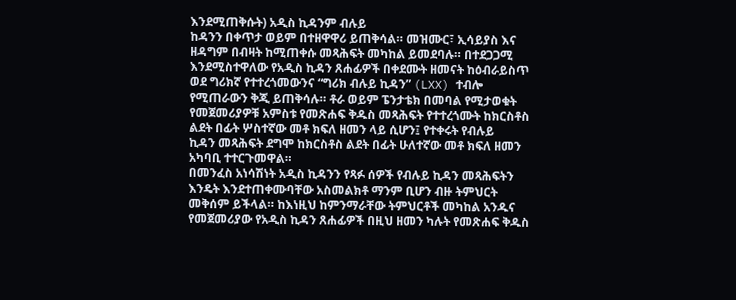እንደሚጠቅሱት) አዲስ ኪዳንም ብሉይ
ከዳንን በቀጥታ ወይም በተዘዋዋሪ ይጠቅሳል። መዝሙር፣ ኢሳይያስ እና
ዘዳግም በብዛት ከሚጠቀሱ መጻሕፍት መካከል ይመደባሉ። በተደጋጋሚ
እንደሚስተዋለው የአዲስ ኪዳን ጸሐፊዎች በቀደሙት ዘመናት ከዕብራይስጥ
ወደ ግሪክኛ የተተረጎመውንና “ግሪክ ብሉይ ኪዳን” (LXX) ተብሎ
የሚጠራውን ቅጂ ይጠቅሳሉ። ቶራ ወይም ፔንታቴክ በመባል የሚታወቁት
የመጀመሪያዎቹ አምስቱ የመጽሐፍ ቅዱስ መጻሕፍት የተተረጎሙት ከክርስቶስ
ልደት በፊት ሦስተኛው መቶ ክፍለ ዘመን ላይ ሲሆን፤ የተቀሩት የብሉይ
ኪዳን መጻሕፍት ደግሞ ከክርስቶስ ልደት በፊት ሁለተኛው መቶ ክፍለ ዘመን
አካባቢ ተተርጉመዋል።
በመንፈስ አነሳሽነት አዲስ ኪዳንን የጻፉ ሰዎች የብሉይ ኪዳን መጻሕፍትን
እንዴት እንደተጠቀሙባቸው አስመልክቶ ማንም ቢሆን ብዙ ትምህርት
መቅሰም ይችላል። ከእነዚህ ከምንማራቸው ትምህርቶች መካከል አንዱና
የመጀመሪያው የአዲስ ኪዳን ጸሐፊዎች በዚህ ዘመን ካሉት የመጽሐፍ ቅዱስ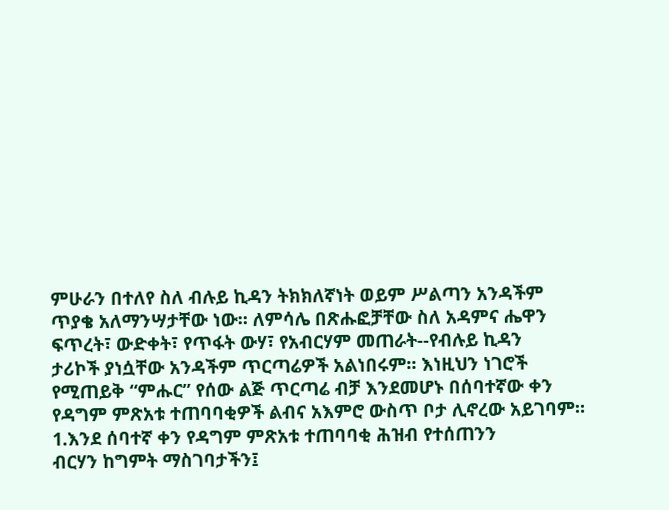ምሁራን በተለየ ስለ ብሉይ ኪዳን ትክክለኛነት ወይም ሥልጣን አንዳችም
ጥያቄ አለማንሣታቸው ነው። ለምሳሌ በጽሑፎቻቸው ስለ አዳምና ሔዋን
ፍጥረት፣ ውድቀት፣ የጥፋት ውሃ፣ የአብርሃም መጠራት--የብሉይ ኪዳን
ታሪኮች ያነሷቸው አንዳችም ጥርጣሬዎች አልነበሩም። እነዚህን ነገሮች
የሚጠይቅ “ምሑር” የሰው ልጅ ጥርጣሬ ብቻ እንደመሆኑ በሰባተኛው ቀን
የዳግም ምጽአቱ ተጠባባቂዎች ልብና አእምሮ ውስጥ ቦታ ሊኖረው አይገባም።
1.እንደ ሰባተኛ ቀን የዳግም ምጽአቱ ተጠባባቂ ሕዝብ የተሰጠንን
ብርሃን ከግምት ማስገባታችን፤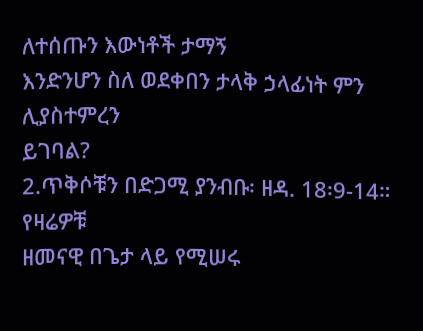ለተሰጡን እውነቶች ታማኝ
እንድንሆን ስለ ወደቀበን ታላቅ ኃላፊነት ምን ሊያስተምረን
ይገባል?
2.ጥቅሶቹን በድጋሚ ያንብቡ፡ ዘዳ. 18፡9-14። የዛሬዎቹ
ዘመናዊ በጌታ ላይ የሚሠሩ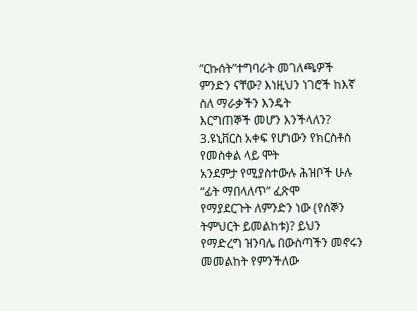“ርኩሰት”ተግባራት መገለጫዎች
ምንድን ናቸው? እነዚህን ነገሮች ከእኛ ስለ ማራቃችን እንዴት
እርግጠኞች መሆን እንችላለን?
3.ዩኒቨርስ አቀፍ የሆነውን የክርስቶስ የመስቀል ላይ ሞት
አንደምታ የሚያስተውሉ ሕዝቦች ሁሉ “ፊት ማበላለጥ” ፈጽሞ
የማያደርጉት ለምንድን ነው (የሰኞን ትምህርት ይመልከቱ)? ይህን
የማድረግ ዝንባሌ በውስጣችን መኖሩን መመልከት የምንችለው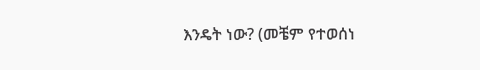እንዴት ነው? (መቼም የተወሰነ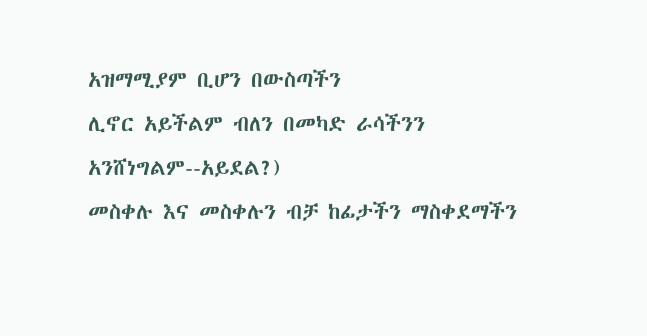አዝማሚያም ቢሆን በውስጣችን
ሊኖር አይችልም ብለን በመካድ ራሳችንን አንሸነግልም--አይደል?)
መስቀሉ እና መስቀሉን ብቻ ከፊታችን ማስቀደማችን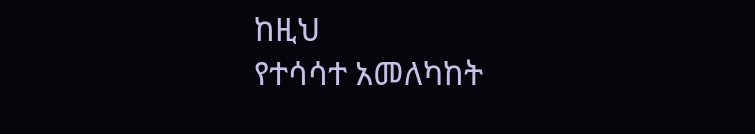ከዚህ
የተሳሳተ አመለካከት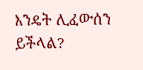እንዴት ሊፈውሰን ይችላል?